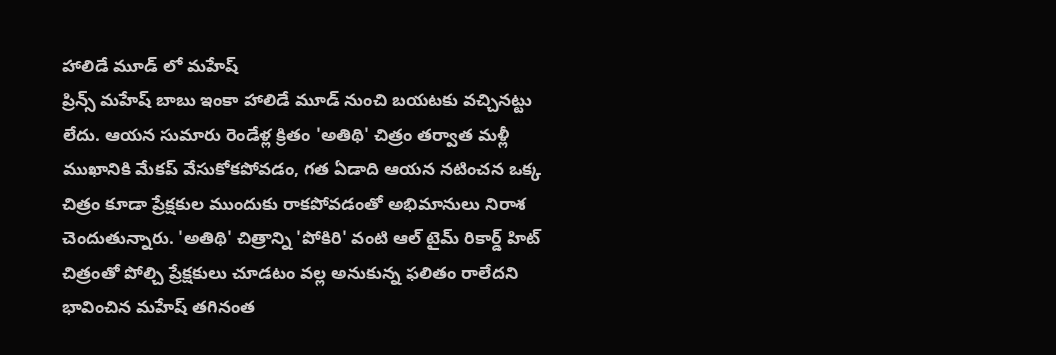హాలిడే మూడ్ లో మహేష్
ప్రిన్స్ మహేష్ బాబు ఇంకా హాలిడే మూడ్ నుంచి బయటకు వచ్చినట్టు లేదు. ఆయన సుమారు రెండేళ్ల క్రితం 'అతిథి' చిత్రం తర్వాత మళ్లీ ముఖానికి మేకప్ వేసుకోకపోవడం, గత ఏడాది ఆయన నటించన ఒక్క చిత్రం కూడా ప్రేక్షకుల ముందుకు రాకపోవడంతో అభిమానులు నిరాశ చెందుతున్నారు. 'అతిథి' చిత్రాన్ని 'పోకిరి' వంటి ఆల్ టైమ్ రికార్డ్ హిట్ చిత్రంతో పోల్చి ప్రేక్షకులు చూడటం వల్ల అనుకున్న ఫలితం రాలేదని భావించిన మహేష్ తగినంత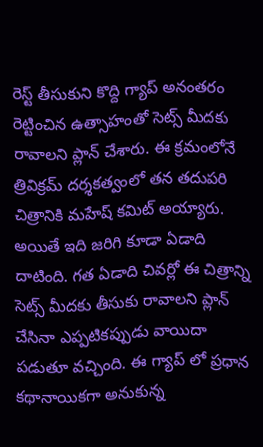రెస్ట్ తీసుకుని కొద్ది గ్యాప్ అనంతరం రెట్టించిన ఉత్సాహంతో సెట్స్ మీదకు రావాలని ప్లాన్ చేశారు. ఈ క్రమంలోనే త్రివిక్రమ్ దర్శకత్వంలో తన తదుపరి చిత్రానికి మహేష్ కమిట్ అయ్యారు. అయితే ఇది జరిగి కూడా ఏడాది దాటింది. గత ఏడాది చివర్లో ఈ చిత్రాన్ని సెట్స్ మీదకు తీసుకు రావాలని ప్లాన్ చేసినా ఎప్పటికప్పుడు వాయిదా పడుతూ వచ్చింది. ఈ గ్యాప్ లో ప్రధాన కథానాయికగా అనుకున్న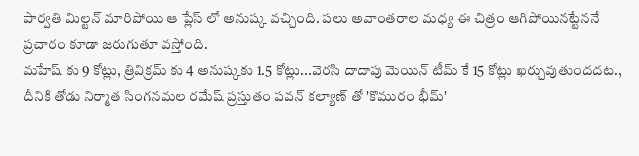పార్వతి మిల్టన్ మారిపోయి ఆ ప్లేస్ లో అనుష్క వచ్చింది. పలు అవాంతరాల మధ్య ఈ చిత్రం ఆగిపోయినట్టేననే ప్రచారం కూడా జరుగుతూ వస్తోంది.
మహేష్ కు 9 కోట్లు, త్రివిక్రమ్ కు 4 అనుష్కకు 1.5 కోట్లు...వెరసి దాదాపు మెయిన్ టీమ్ కే 15 కోట్లు ఖర్చువుతుందదట., దీనికి తోడు నిర్మాత సింగనమల రమేష్ ప్రస్తుతం పవన్ కల్యాణ్ తో 'కొమురం భీమ్'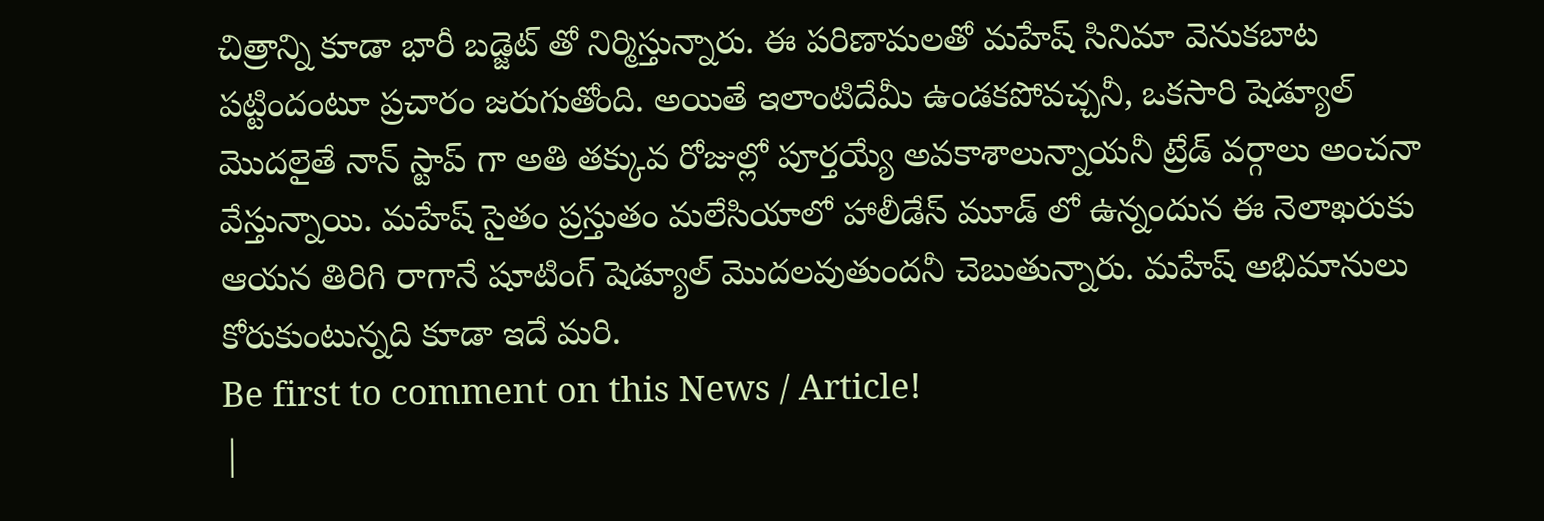చిత్రాన్ని కూడా భారీ బడ్జెట్ తో నిర్మిస్తున్నారు. ఈ పరిణామలతో మహేష్ సినిమా వెనుకబాట పట్టిందంటూ ప్రచారం జరుగుతోంది. అయితే ఇలాంటిదేమీ ఉండకపోవచ్చనీ, ఒకసారి షెడ్యూల్ మొదలైతే నాన్ స్టాప్ గా అతి తక్కువ రోజుల్లో పూర్తయ్యే అవకాశాలున్నాయనీ ట్రేడ్ వర్గాలు అంచనా వేస్తున్నాయి. మహేష్ సైతం ప్రస్తుతం మలేసియాలో హాలీడేస్ మూడ్ లో ఉన్నందున ఈ నెలాఖరుకు ఆయన తిరిగి రాగానే షూటింగ్ షెడ్యూల్ మొదలవుతుందనీ చెబుతున్నారు. మహేష్ అభిమానులు కోరుకుంటున్నది కూడా ఇదే మరి.
Be first to comment on this News / Article!
|